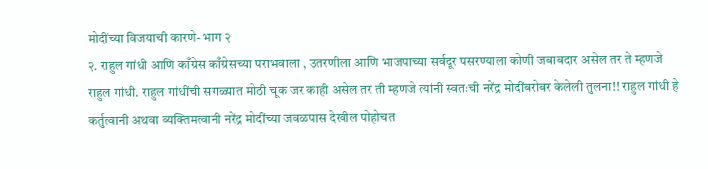मोदींच्या विजयाची कारणे- भाग २
२. राहुल गांधी आणि काँग्रेस काँग्रेसच्या पराभवाला , उतरणीला आणि भाजपाच्या सर्वदूर पसरण्याला कोणी जबाबदार असेल तर ते म्हणजे राहुल गांधी. राहुल गांधींची सगळ्यात मोठी चूक जर काही असेल तर ती म्हणजे त्यांनी स्वतःची नरेंद्र मोदींबरोबर केलेली तुलना!! राहुल गांधी हे कर्तुत्वानी अथवा व्यक्तिमत्वानी नरेंद्र मोदींच्या जवळपास देखील पोहोचत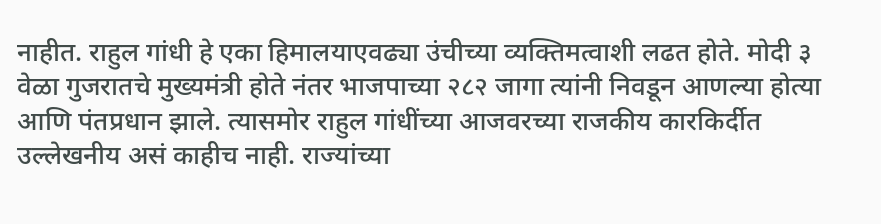नाहीत. राहुल गांधी हे एका हिमालयाएवढ्या उंचीच्या व्यक्तिमत्वाशी लढत होते. मोदी ३ वेळा गुजरातचे मुख्यमंत्री होते नंतर भाजपाच्या २८२ जागा त्यांनी निवडून आणल्या होत्या आणि पंतप्रधान झाले. त्यासमोर राहुल गांधींच्या आजवरच्या राजकीय कारकिर्दीत उल्लेखनीय असं काहीच नाही. राज्यांच्या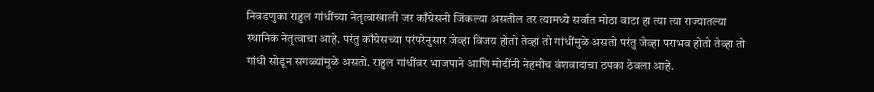निवडणुका राहुल गांधींच्या नेतृत्वाखाली जर काँग्रेसनी जिंकल्या असतील तर त्यामध्ये सर्वात मोठा वाटा हा त्या त्या राज्यातल्या स्थानिक नेतृत्वाचा आहे. परंतु काँग्रेसच्या परंपरेनुसार जेव्हा विजय होतो तेव्हा तो गांधींमुळे असतो परंतु जेव्हा पराभव होतो तेव्हा तो गांधी सोडून सगळ्यांमुळे असतो. राहुल गांधींवर भाजपाने आणि मोदींनी नेहमीच वंशवादाचा ठपका ठेवला आहे.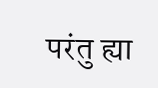परंतु ह्या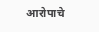आरोपाचे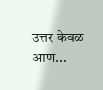उत्तर केवळ आण...